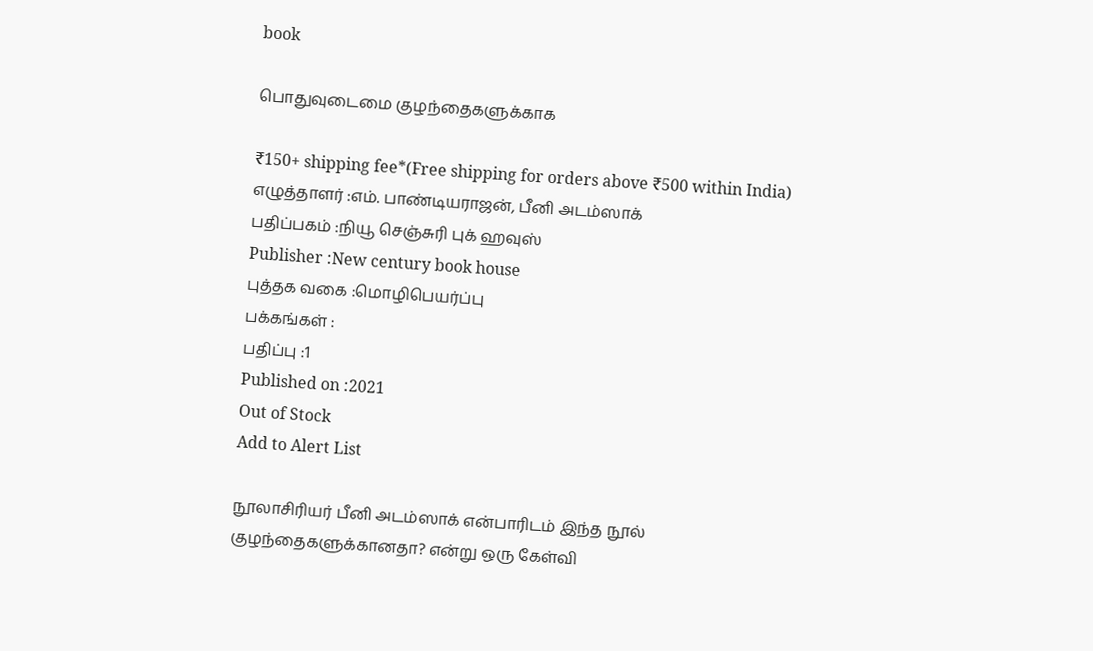book

பொதுவுடைமை குழந்தைகளுக்காக

₹150+ shipping fee*(Free shipping for orders above ₹500 within India)
எழுத்தாளர் :எம். பாண்டியராஜன், பீனி அடம்ஸாக்
பதிப்பகம் :நியூ செஞ்சுரி புக் ஹவுஸ்
Publisher :New century book house
புத்தக வகை :மொழிபெயர்ப்பு
பக்கங்கள் :
பதிப்பு :1
Published on :2021
Out of Stock
Add to Alert List

நூலாசிரியர் பீனி அடம்ஸாக் என்பாரிடம் இந்த நூல் குழந்தைகளுக்கானதா? என்று ஒரு கேள்வி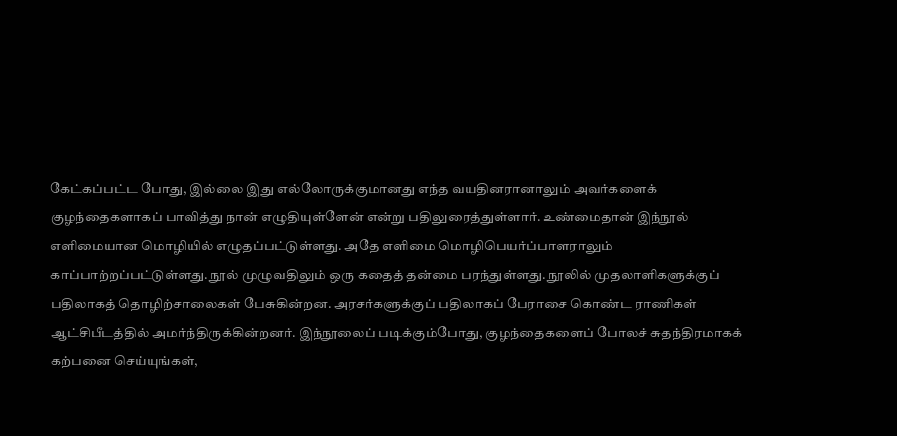கேட்கப்பட்ட போது, இல்லை இது எல்லோருக்குமானது எந்த வயதினரானாலும் அவர்களைக் குழந்தைகளாகப் பாவித்து நான் எழுதியுள்ளேன் என்று பதிலுரைத்துள்ளார். உண்மைதான் இந்நூல் எளிமையான மொழியில் எழுதப்பட்டுள்ளது. அதே எளிமை மொழிபெயர்ப்பாளராலும் காப்பாற்றப்பட்டுள்ளது. நூல் முழுவதிலும் ஒரு கதைத் தன்மை பரந்துள்ளது. நூலில் முதலாளிகளுக்குப் பதிலாகத் தொழிற்சாலைகள் பேசுகின்றன. அரசர்களுக்குப் பதிலாகப் பேராசை கொண்ட ராணிகள் ஆட்சிபீடத்தில் அமர்ந்திருக்கின்றனர். இந்நூலைப் படிக்கும்போது, குழந்தைகளைப் போலச் சுதந்திரமாகக் கற்பனை செய்யுங்கள்,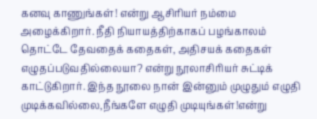கனவு காணுங்கள்! என்று ஆசிரியர் நம்மை அழைக்கிறார். நீதி நியாயத்திற்காகப் பழங்காலம் தொட்டே தேவதைக் கதைகள், அதிசயக் கதைகள் எழுதப்படுவதில்லையா? என்று நூலாசிரியர் சுட்டிக் காட்டுகிறார். இந்த நூலை நான் இன்னும் முழுதும் எழுதி முடிக்கவில்லை,நீங்களே எழுதி முடியுங்கள்!என்று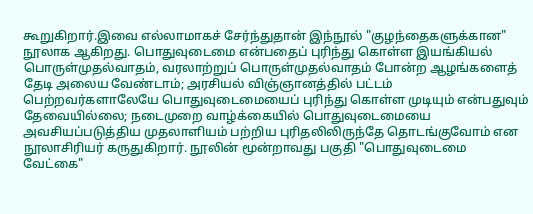கூறுகிறார்.இவை எல்லாமாகச் சேர்ந்துதான் இந்நூல் "குழந்தைகளுக்கான" நூலாக ஆகிறது. பொதுவுடைமை என்பதைப் புரிந்து கொள்ள இயங்கியல் பொருள்முதல்வாதம், வரலாற்றுப் பொருள்முதல்வாதம் போன்ற ஆழங்களைத் தேடி அலைய வேண்டாம்; அரசியல் விஞ்ஞானத்தில் பட்டம் பெற்றவர்களாலேயே பொதுவுடைமையைப் புரிந்து கொள்ள முடியும் என்பதுவும் தேவையில்லை; நடைமுறை வாழ்க்கையில் பொதுவுடைமையை அவசியப்படுத்திய முதலாளியம் பற்றிய புரிதலிலிருந்தே தொடங்குவோம் என நூலாசிரியர் கருதுகிறார். நூலின் மூன்றாவது பகுதி "பொதுவுடைமை வேட்கை"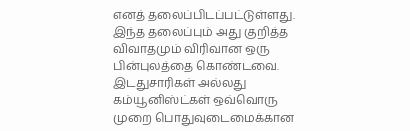எனத் தலைப்பிடப்பட்டுள்ளது. இந்த தலைப்பும் அது குறித்த விவாதமும் விரிவான ஒரு பின்புலத்தை கொண்டவை. இடதுசாரிகள் அல்லது கம்யூனிஸ்ட்கள் ஒவ்வொரு முறை பொதுவுடைமைக்கான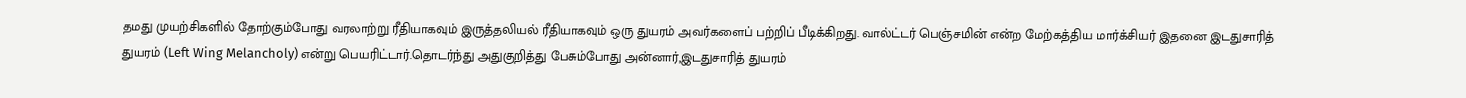தமது முயற்சிகளில் தோற்கும்போது வரலாற்று ரீதியாகவும் இருத்தலியல் ரீதியாகவும் ஒரு துயரம் அவர்களைப் பற்றிப் பீடிக்கிறது. வால்ட்டர் பெஞ்சமின் என்ற மேற்கத்திய மார்க்சியர் இதனை இடதுசாரித் துயரம் (Left Wing Melancholy) என்று பெயரிட்டார்.தொடர்ந்து அதுகுறித்து பேசும்போது அன்னார்,இடதுசாரித் துயரம்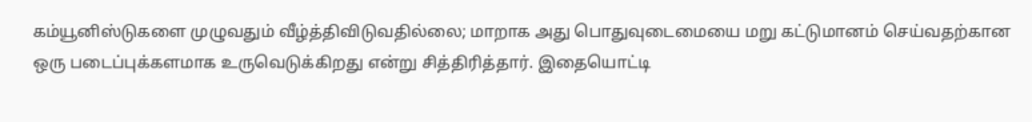கம்யூனிஸ்டுகளை முழுவதும் வீழ்த்திவிடுவதில்லை; மாறாக அது பொதுவுடைமையை மறு கட்டுமானம் செய்வதற்கான ஒரு படைப்புக்களமாக உருவெடுக்கிறது என்று சித்திரித்தார். இதையொட்டி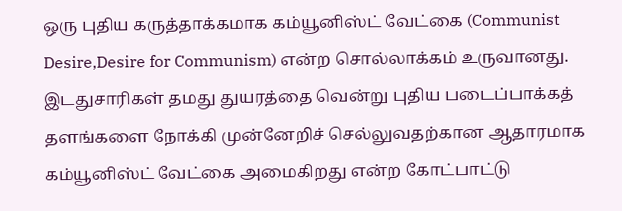ஒரு புதிய கருத்தாக்கமாக கம்யூனிஸ்ட் வேட்கை (Communist Desire,Desire for Communism) என்ற சொல்லாக்கம் உருவானது. இடதுசாரிகள் தமது துயரத்தை வென்று புதிய படைப்பாக்கத் தளங்களை நோக்கி முன்னேறிச் செல்லுவதற்கான ஆதாரமாக கம்யூனிஸ்ட் வேட்கை அமைகிறது என்ற கோட்பாட்டு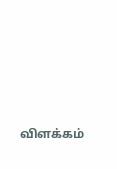விளக்கம்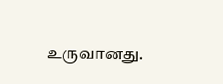உருவானது.